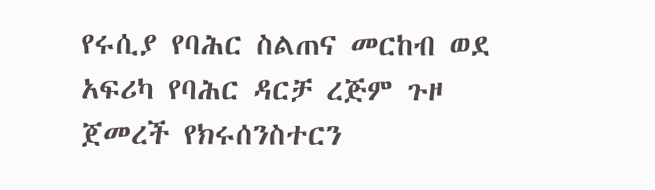የሩሲያ የባሕር ስልጠና መርከብ ወደ አፍሪካ የባሕር ዳርቻ ረጅም ጉዞ ጀመረች የክሩሰንስተርን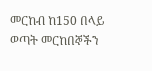መርከብ ከ150 በላይ ወጣት መርከበኞችን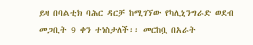ይዛ በባልቲክ ባሕር ዳርቻ ከሚገኘው የካሊኒንግራድ ወደብ መጋቢት 9 ቀን ተነስታለች፡፡ መርከቧ በአራት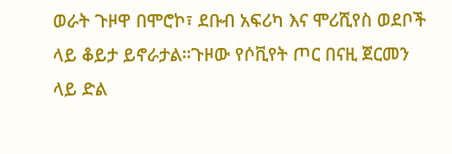ወራት ጉዞዋ በሞሮኮ፣ ደቡብ አፍሪካ እና ሞሪሺየስ ወደቦች ላይ ቆይታ ይኖራታል።ጉዞው የሶቪየት ጦር በናዚ ጀርመን ላይ ድል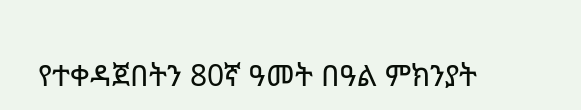የተቀዳጀበትን 80ኛ ዓመት በዓል ምክንያት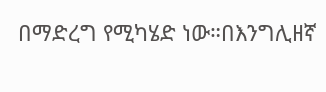በማድረግ የሚካሄድ ነው።በእንግሊዘኛ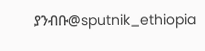ያንብቡ@sputnik_ethiopia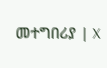መተግበሪያ | X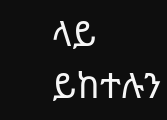ላይ ይከተሉን